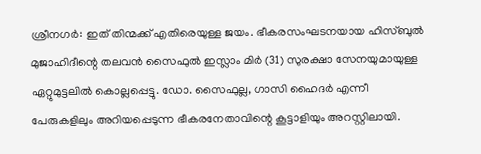ശ്രീനഗർ: ഇത് തിന്മക്ക് എതിരെയുള്ള ജയം. ഭീകരസംഘടനയായ ഹിസ്ബുൽ മുജാഹിദീന്റെ തലവൻ സൈഫുൽ ഇസ്ലാം മിർ (31) സുരക്ഷാ സേനയുമായുള്ള ഏറ്റുമുട്ടലിൽ കൊല്ലപ്പെട്ടു. ഡോ. സൈഫുല്ല, ഗാസി ഹൈദർ എന്നീ പേരുകളിലും അറിയപ്പെടുന്ന ഭീകരനേതാവിന്റെ കൂട്ടാളിയും അറസ്റ്റിലായി.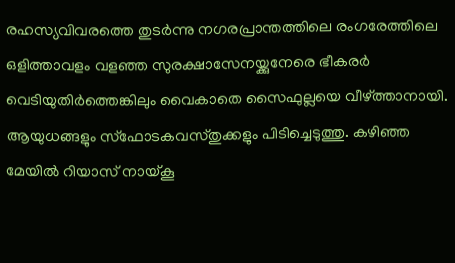രഹസ്യവിവരത്തെ തുടർന്നു നഗരപ്രാന്തത്തിലെ രംഗരേത്തിലെ ഒളിത്താവളം വളഞ്ഞ സുരക്ഷാസേനയ്ക്കുനേരെ ഭീകരർ വെടിയുതിർത്തെങ്കിലും വൈകാതെ സൈഫുല്ലയെ വീഴ്ത്താനായി.
ആയുധങ്ങളും സ്ഫോടകവസ്തുക്കളും പിടിച്ചെടുത്തു. കഴിഞ്ഞ മേയിൽ റിയാസ് നായ്കൂ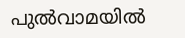പുൽവാമയിൽ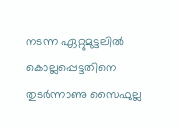നടന്ന ഏറ്റുമുട്ടലിൽ കൊല്ലപ്പെട്ടതിനെ തുടർന്നാണു സൈഫുല്ല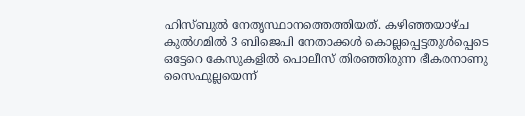ഹിസ്ബുൽ നേതൃസ്ഥാനത്തെത്തിയത്. കഴിഞ്ഞയാഴ്ച കുൽഗമിൽ 3 ബിജെപി നേതാക്കൾ കൊല്ലപ്പെട്ടതുൾപ്പെടെ ഒട്ടേറെ കേസുകളിൽ പൊലീസ് തിരഞ്ഞിരുന്ന ഭീകരനാണു സൈഫുല്ലയെന്ന്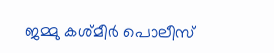ജമ്മു കശ്മീർ പൊലീസ്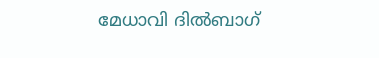മേധാവി ദിൽബാഗ്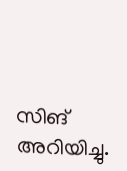സിങ് അറിയിച്ചു.